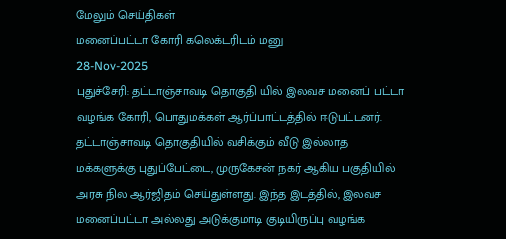மேலும் செய்திகள்
மனைப்பட்டா கோரி கலெக்டரிடம் மனு
28-Nov-2025
புதுச்சேரி: தட்டாஞ்சாவடி தொகுதி யில் இலவச மனைப் பட்டா வழங்க கோரி, பொதுமக்கள் ஆர்ப்பாட்டத்தில் ஈடுபட்டனர். தட்டாஞ்சாவடி தொகுதியில் வசிக்கும் வீடு இல்லாத மக்களுக்கு புதுப்பேட்டை, முருகேசன் நகர் ஆகிய பகுதியில் அரசு நில ஆர்ஜிதம் செய்துள்ளது. இந்த இடத்தில், இலவச மனைப்பட்டா அல்லது அடுக்குமாடி குடியிருப்பு வழங்க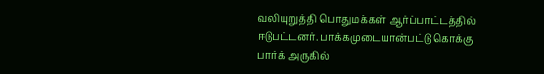வலியுறுத்தி பொதுமக்கள் ஆர்ப்பாட்டத்தில் ஈடுபட்டனர். பாக்கமுடையான்பட்டு கொக்கு பார்க் அருகில்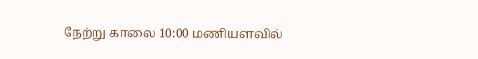நேற்று காலை 10:00 மணியளவில்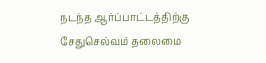நடந்த ஆர்ப்பாட்டத்திற்கு சேதுசெல்வம் தலைமை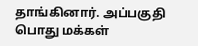தாங்கினார். அப்பகுதி பொது மக்கள்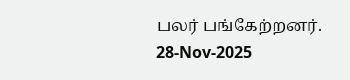பலர் பங்கேற்றனர்.
28-Nov-2025